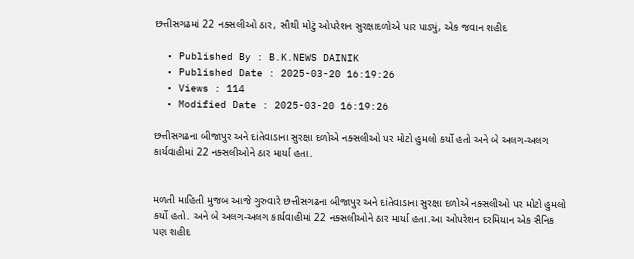છત્તીસગઢમાં 22 નક્સલીઓ ઠાર, સૌથી મોટું ઓપરેશન સુરક્ષાદળોએ પાર પાડ્યું, એક જવાન શહીદ

  • Published By : B.K.NEWS DAINIK
  • Published Date : 2025-03-20 16:19:26
  • Views : 114
  • Modified Date : 2025-03-20 16:19:26

છત્તીસગઢના બીજાપુર અને દાંતેવાડાના સુરક્ષા દળોએ નક્સલીઓ પર મોટો હુમલો કર્યો હતો અને બે અલગ-અલગ કાર્યવાહીમાં 22 નક્સલીઓને ઠાર માર્યા હતા.


મળતી માહિતી મુજબ આજે ગુરુવારે છત્તીસગઢના બીજાપુર અને દાંતેવાડાના સુરક્ષા દળોએ નક્સલીઓ પર મોટો હુમલો કર્યો હતો. અને બે અલગ-અલગ કાર્યવાહીમાં 22 નક્સલીઓને ઠાર માર્યા હતા.આ ઓપરેશન દરમિયાન એક સૈનિક પણ શહીદ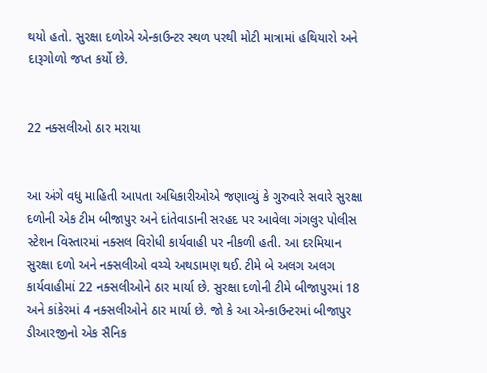થયો હતો. સુરક્ષા દળોએ એન્કાઉન્ટર સ્થળ પરથી મોટી માત્રામાં હથિયારો અને દારૂગોળો જપ્ત કર્યો છે.


22 નક્સલીઓ ઠાર મરાયા


આ અંગે વધુ માહિતી આપતા અધિકારીઓએ જણાવ્યું કે ગુરુવારે સવારે સુરક્ષા દળોની એક ટીમ બીજાપુર અને દાંતેવાડાની સરહદ પર આવેલા ગંગલુર પોલીસ સ્ટેશન વિસ્તારમાં નક્સલ વિરોધી કાર્યવાહી પર નીકળી હતી. આ દરમિયાન સુરક્ષા દળો અને નક્સલીઓ વચ્ચે અથડામણ થઈ. ટીમે બે અલગ અલગ કાર્યવાહીમાં 22 નક્સલીઓને ઠાર માર્યા છે. સુરક્ષા દળોની ટીમે બીજાપુરમાં 18 અને કાંકેરમાં 4 નક્સલીઓને ઠાર માર્યા છે. જો કે આ એન્કાઉન્ટરમાં બીજાપુર ડીઆરજીનો એક સૈનિક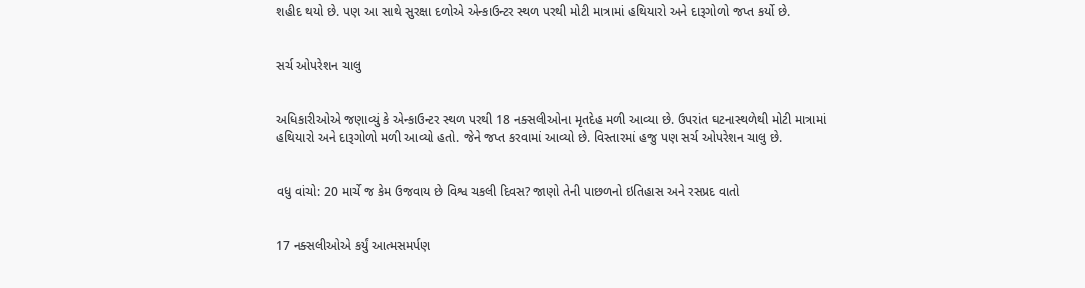શહીદ થયો છે. પણ આ સાથે સુરક્ષા દળોએ એન્કાઉન્ટર સ્થળ પરથી મોટી માત્રામાં હથિયારો અને દારૂગોળો જપ્ત કર્યો છે.


સર્ચ ઓપરેશન ચાલુ


અધિકારીઓએ જણાવ્યું કે એન્કાઉન્ટર સ્થળ પરથી 18 નક્સલીઓના મૃતદેહ મળી આવ્યા છે. ઉપરાંત ઘટનાસ્થળેથી મોટી માત્રામાં હથિયારો અને દારૂગોળો મળી આવ્યો હતો. જેને જપ્ત કરવામાં આવ્યો છે. વિસ્તારમાં હજુ પણ સર્ચ ઓપરેશન ચાલુ છે.


વધુ વાંચો: 20 માર્ચે જ કેમ ઉજવાય છે વિશ્વ ચકલી દિવસ? જાણો તેની પાછળનો ઇતિહાસ અને રસપ્રદ વાતો


17 નક્સલીઓએ કર્યું આત્મસમર્પણ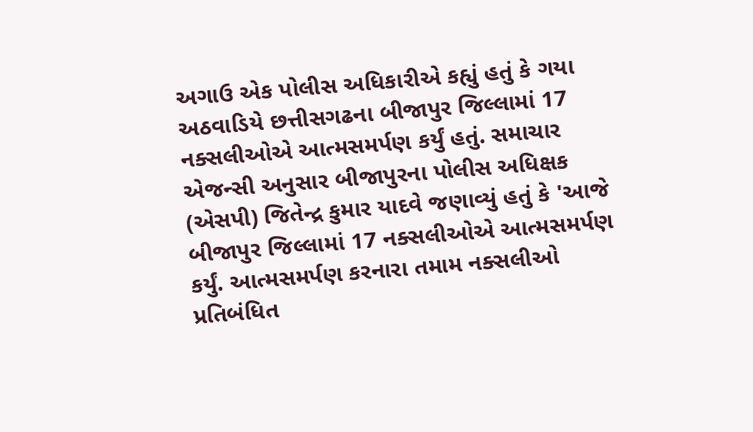અગાઉ એક પોલીસ અધિકારીએ કહ્યું હતું કે ગયા અઠવાડિયે છત્તીસગઢના બીજાપુર જિલ્લામાં 17 નક્સલીઓએ આત્મસમર્પણ કર્યું હતું. સમાચાર એજન્સી અનુસાર બીજાપુરના પોલીસ અધિક્ષક (એસપી) જિતેન્દ્ર કુમાર યાદવે જણાવ્યું હતું કે 'આજે બીજાપુર જિલ્લામાં 17 નક્સલીઓએ આત્મસમર્પણ કર્યું. આત્મસમર્પણ કરનારા તમામ નક્સલીઓ પ્રતિબંધિત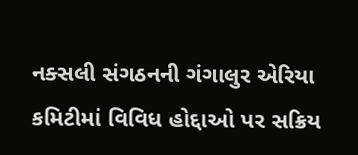નક્સલી સંગઠનની ગંગાલુર એરિયા કમિટીમાં વિવિધ હોદ્દાઓ પર સક્રિય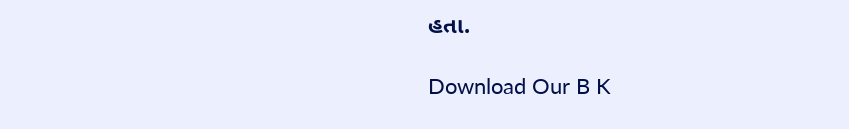હતા.

Download Our B K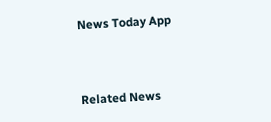News Today App



Related News